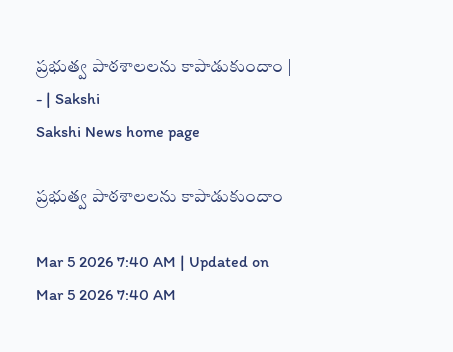ప్రభుత్వ పాఠశాలలను కాపాడుకుందాం | - | Sakshi
Sakshi News home page

ప్రభుత్వ పాఠశాలలను కాపాడుకుందాం

Mar 5 2026 7:40 AM | Updated on Mar 5 2026 7:40 AM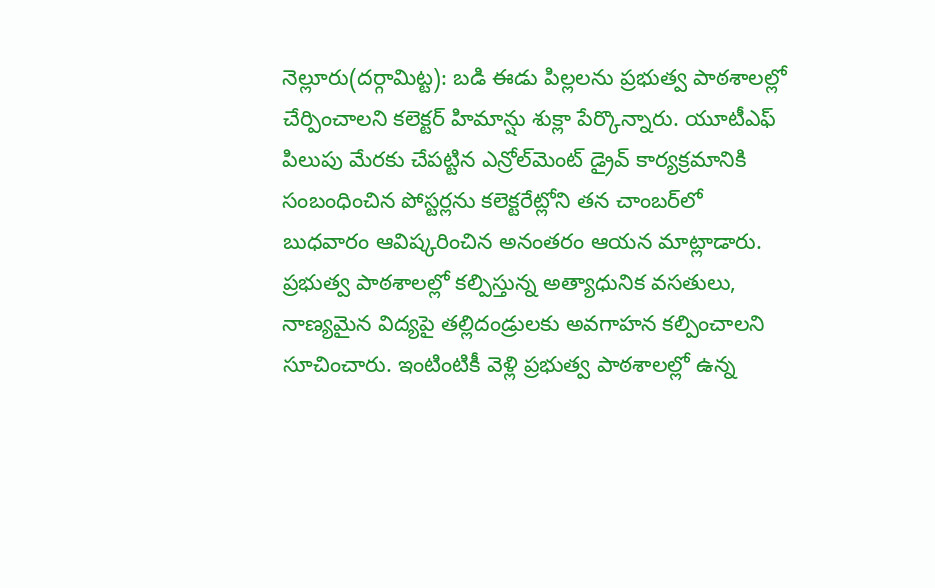నెల్లూరు(దర్గామిట్ట): బడి ఈడు పిల్లలను ప్రభుత్వ పాఠశాలల్లో చేర్పించాలని కలెక్టర్‌ హిమాన్షు శుక్లా పేర్కొన్నారు. యూటీఎఫ్‌ పిలుపు మేరకు చేపట్టిన ఎన్రోల్‌మెంట్‌ డ్రైవ్‌ కార్యక్రమానికి సంబంధించిన పోస్టర్లను కలెక్టరేట్లోని తన చాంబర్‌లో బుధవారం ఆవిష్కరించిన అనంతరం ఆయన మాట్లాడారు. ప్రభుత్వ పాఠశాలల్లో కల్పిస్తున్న అత్యాధునిక వసతులు, నాణ్యమైన విద్యపై తల్లిదండ్రులకు అవగాహన కల్పించాలని సూచించారు. ఇంటింటికీ వెళ్లి ప్రభుత్వ పాఠశాలల్లో ఉన్న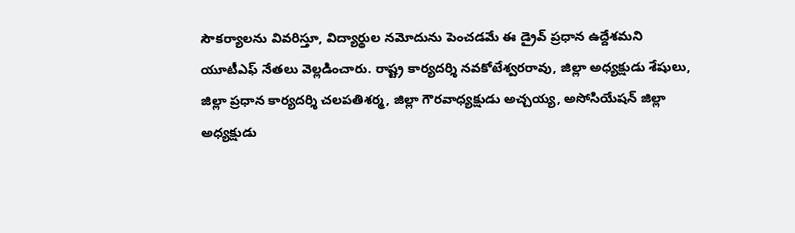సౌకర్యాలను వివరిస్తూ, విద్యార్థుల నమోదును పెంచడమే ఈ డ్రైవ్‌ ప్రధాన ఉద్దేశమని యూటీఎఫ్‌ నేతలు వెల్లడించారు. రాష్ట్ర కార్యదర్శి నవకోటేశ్వరరావు, జిల్లా అధ్యక్షుడు శేషులు, జిల్లా ప్రధాన కార్యదర్శి చలపతిశర్మ, జిల్లా గౌరవాధ్యక్షుడు అచ్చయ్య, అసోసియేషన్‌ జిల్లా అధ్యక్షుడు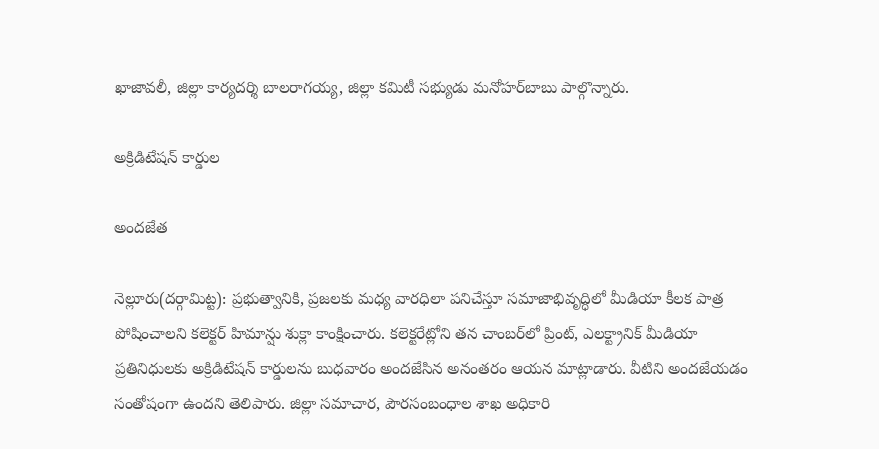ఖాజావలీ, జిల్లా కార్యదర్శి బాలరాగయ్య, జిల్లా కమిటీ సభ్యుడు మనోహర్‌బాబు పాల్గొన్నారు.

అక్రిడిటేషన్‌ కార్డుల

అందజేత

నెల్లూరు(దర్గామిట్ట): ప్రభుత్వానికి, ప్రజలకు మధ్య వారధిలా పనిచేస్తూ సమాజాభివృద్ధిలో మీడియా కీలక పాత్ర పోషించాలని కలెక్టర్‌ హిమాన్షు శుక్లా కాంక్షించారు. కలెక్టరేట్లోని తన చాంబర్‌లో ప్రింట్‌, ఎలక్ట్రానిక్‌ మీడియా ప్రతినిధులకు అక్రిడిటేషన్‌ కార్డులను బుధవారం అందజేసిన అనంతరం ఆయన మాట్లాడారు. వీటిని అందజేయడం సంతోషంగా ఉందని తెలిపారు. జిల్లా సమాచార, పౌరసంబంధాల శాఖ అధికారి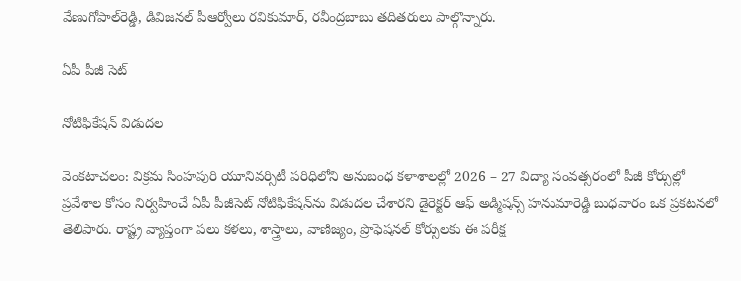వేణుగోపాల్‌రెడ్డి, డివిజనల్‌ పీఆర్వోలు రవికుమార్‌, రవీంద్రబాబు తదితరులు పాల్గొన్నారు.

ఏపీ పీజీ సెట్‌

నోటిఫికేషన్‌ విడుదల

వెంకటాచలం: విక్రమ సింహపురి యూనివర్సిటీ పరిధిలోని అనుబంధ కళాశాలల్లో 2026 – 27 విద్యా సంవత్సరంలో పీజీ కోర్సుల్లో ప్రవేశాల కోసం నిర్వహించే ఏపీ పీజీసెట్‌ నోటిఫికేషన్‌ను విడుదల చేశారని డైరెక్టర్‌ ఆఫ్‌ అడ్మిషన్స్‌ హనుమారెడ్డి బుధవారం ఒక ప్రకటనలో తెలిపారు. రాష్ట్ర వ్యాప్తంగా పలు కళలు, శాస్త్రాలు, వాణిజ్యం, ప్రొఫెషనల్‌ కోర్సులకు ఈ పరీక్ష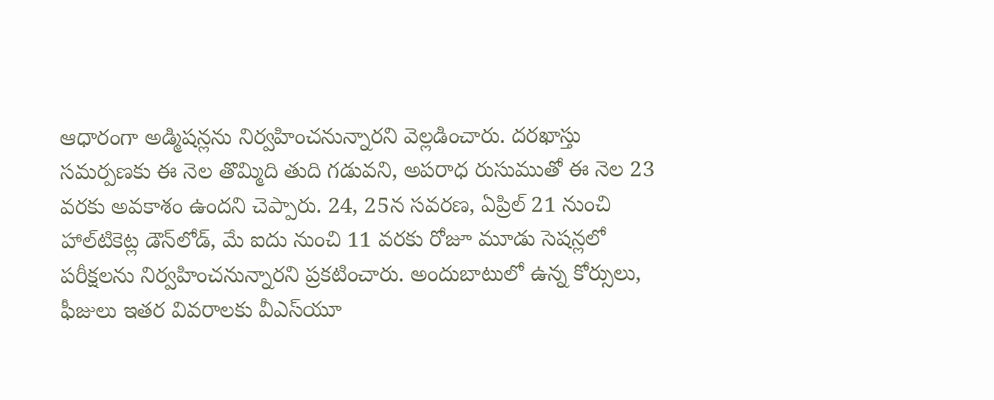ఆధారంగా అడ్మిషన్లను నిర్వహించనున్నారని వెల్లడించారు. దరఖాస్తు సమర్పణకు ఈ నెల తొమ్మిది తుది గడువని, అపరాధ రుసుముతో ఈ నెల 23 వరకు అవకాశం ఉందని చెప్పారు. 24, 25న సవరణ, ఏప్రిల్‌ 21 నుంచి హాల్‌టికెట్ల డౌన్‌లోడ్‌, మే ఐదు నుంచి 11 వరకు రోజూ మూడు సెషన్లలో పరీక్షలను నిర్వహించనున్నారని ప్రకటించారు. అందుబాటులో ఉన్న కోర్సులు, ఫీజులు ఇతర వివరాలకు వీఎస్‌యూ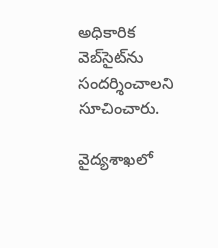అధికారిక వెబ్‌సైట్‌ను సందర్శించాలని సూచించారు.

వైద్యశాఖలో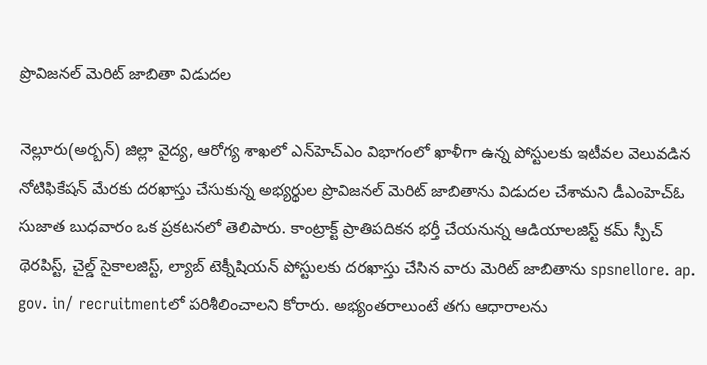ప్రొవిజనల్‌ మెరిట్‌ జాబితా విడుదల

నెల్లూరు(అర్బన్‌) జిల్లా వైద్య, ఆరోగ్య శాఖలో ఎన్‌హెచ్‌ఎం విభాగంలో ఖాళీగా ఉన్న పోస్టులకు ఇటీవల వెలువడిన నోటిఫికేషన్‌ మేరకు దరఖాస్తు చేసుకున్న అభ్యర్థుల ప్రొవిజనల్‌ మెరిట్‌ జాబితాను విడుదల చేశామని డీఎంహెచ్‌ఓ సుజాత బుధవారం ఒక ప్రకటనలో తెలిపారు. కాంట్రాక్ట్‌ ప్రాతిపదికన భర్తీ చేయనున్న ఆడియాలజిస్ట్‌ కమ్‌ స్పీచ్‌ థెరపిస్ట్‌, చైల్డ్‌ సైకాలజిస్ట్‌, ల్యాబ్‌ టెక్నీషియన్‌ పోస్టులకు దరఖాస్తు చేసిన వారు మెరిట్‌ జాబితాను spsnellore. ap. gov. in/ recruitmentలో పరిశీలించాలని కోరారు. అభ్యంతరాలుంటే తగు ఆధారాలను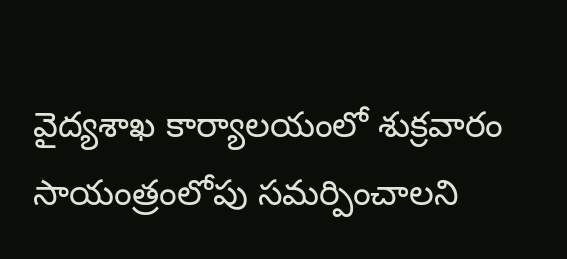వైద్యశాఖ కార్యాలయంలో శుక్రవారం సాయంత్రంలోపు సమర్పించాలని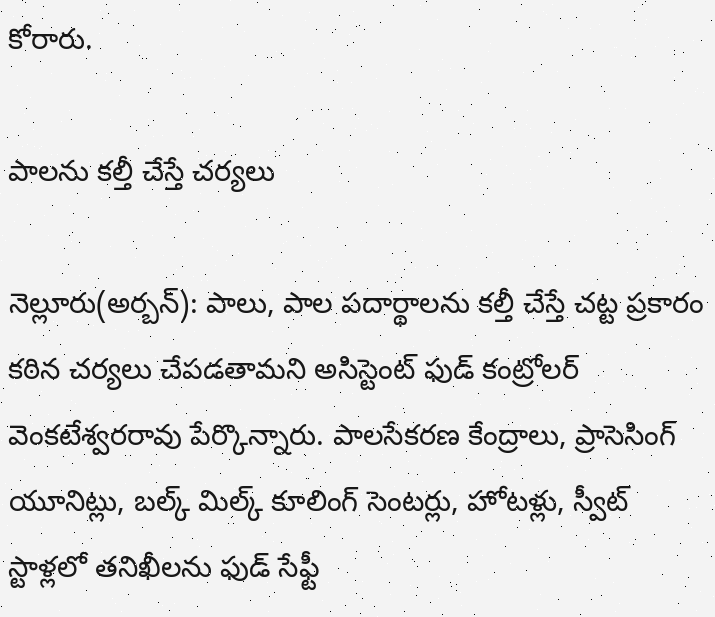కోరారు.

పాలను కల్తీ చేస్తే చర్యలు

నెల్లూరు(అర్బన్‌): పాలు, పాల పదార్థాలను కల్తీ చేస్తే చట్ట ప్రకారం కఠిన చర్యలు చేపడతామని అసిస్టెంట్‌ ఫుడ్‌ కంట్రోలర్‌ వెంకటేశ్వరరావు పేర్కొన్నారు. పాలసేకరణ కేంద్రాలు, ప్రాసెసింగ్‌ యూనిట్లు, బల్క్‌ మిల్క్‌ కూలింగ్‌ సెంటర్లు, హోటళ్లు, స్వీట్‌ స్టాళ్లలో తనిఖీలను ఫుడ్‌ సేఫ్టీ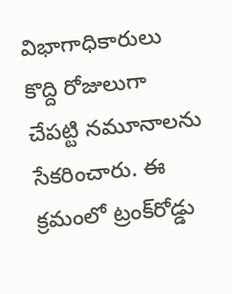విభాగాధికారులు కొద్ది రోజులుగా చేపట్టి నమూనాలను సేకరించారు. ఈ క్రమంలో ట్రంక్‌రోడ్డు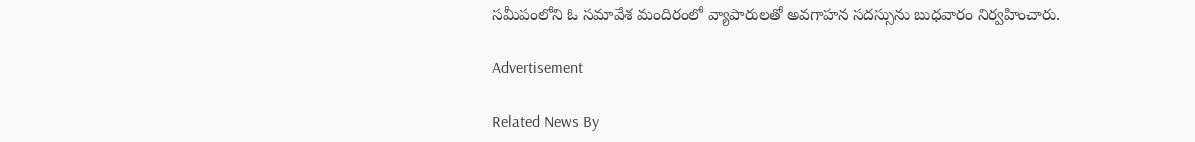సమీపంలోని ఓ సమావేశ మందిరంలో వ్యాపారులతో అవగాహన సదస్సును బుధవారం నిర్వహించారు.

Advertisement

Related News By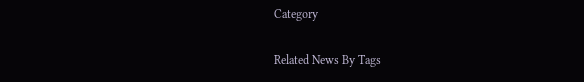Category

Related News By Tags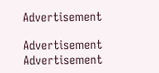Advertisement

Advertisement
Advertisement